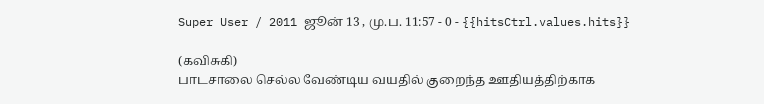Super User / 2011 ஜூன் 13 , மு.ப. 11:57 - 0 - {{hitsCtrl.values.hits}}

(கவிசுகி)
பாடசாலை செல்ல வேண்டிய வயதில் குறைந்த ஊதியத்திற்காக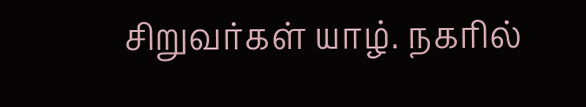சிறுவர்கள் யாழ். நகரில்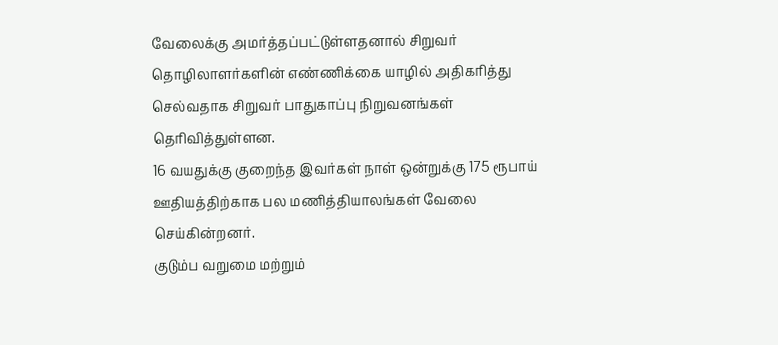வேலைக்கு அமர்த்தப்பட்டுள்ளதனால் சிறுவர் தொழிலாளர்களின் எண்ணிக்கை யாழில் அதிகரித்து செல்வதாக சிறுவர் பாதுகாப்பு நிறுவனங்கள் தெரிவித்துள்ளன.
16 வயதுக்கு குறைந்த இவர்கள் நாள் ஒன்றுக்கு 175 ரூபாய் ஊதியத்திற்காக பல மணித்தியாலங்கள் வேலை செய்கின்றனர்.
குடும்ப வறுமை மற்றும்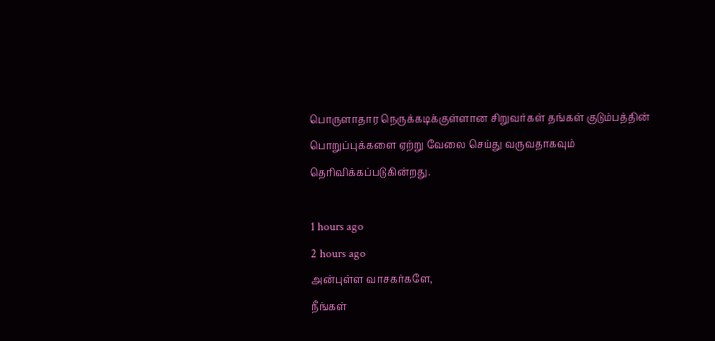பொருளாதார நெருக்கடிக்குள்ளான சிறுவர்கள் தங்கள் குடும்பத்தின் பொறுப்புக்களை ஏற்று வேலை செய்து வருவதாகவும் தெரிவிக்கப்படுகின்றது.

1 hours ago
2 hours ago
அன்புள்ள வாசகர்களே,
நீங்கள்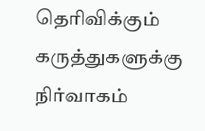தெரிவிக்கும் கருத்துகளுக்கு நிர்வாகம்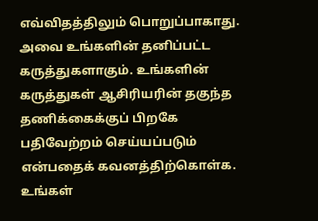எவ்விதத்திலும் பொறுப்பாகாது. அவை உங்களின் தனிப்பட்ட கருத்துகளாகும். உங்களின் கருத்துகள் ஆசிரியரின் தகுந்த தணிக்கைக்குப் பிறகே பதிவேற்றம் செய்யப்படும் என்பதைக் கவனத்திற்கொள்க. உங்கள்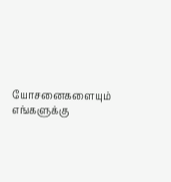யோசனைகளையும் எங்களுக்கு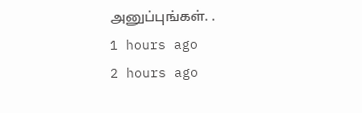அனுப்புங்கள். .
1 hours ago
2 hours ago